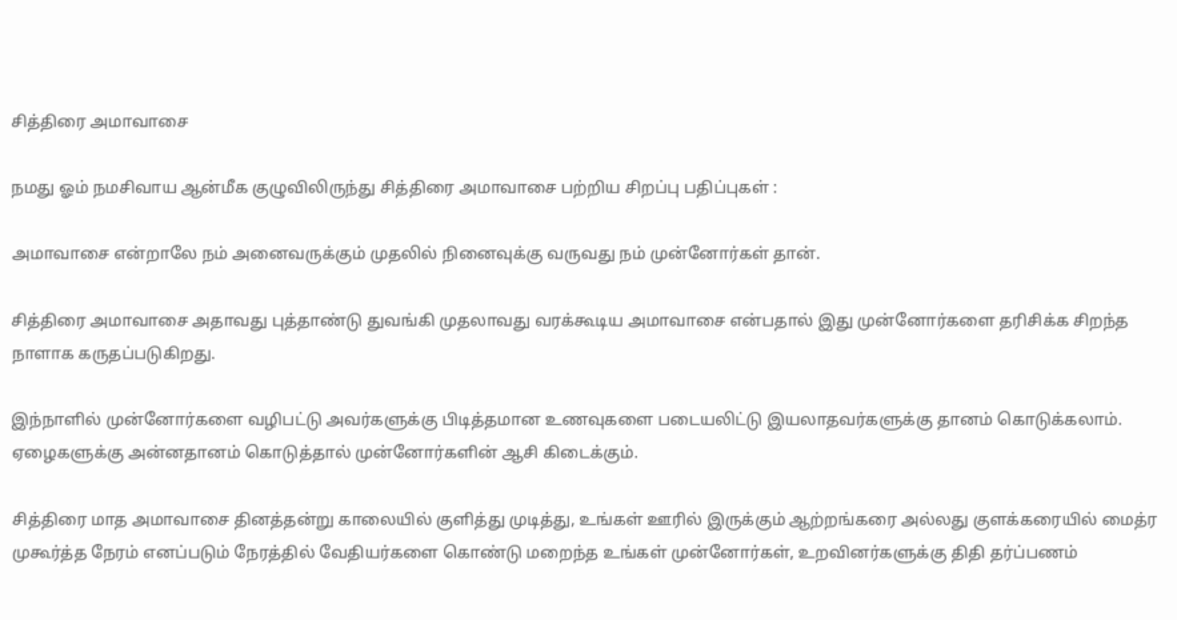சித்திரை அமாவாசை

நமது ஓம் நமசிவாய ஆன்மீக குழுவிலிருந்து சித்திரை அமாவாசை பற்றிய சிறப்பு பதிப்புகள் :

அமாவாசை என்றாலே நம் அனைவருக்கும் முதலில் நினைவுக்கு வருவது நம் முன்னோர்கள் தான்.

சித்திரை அமாவாசை அதாவது புத்தாண்டு துவங்கி முதலாவது வரக்கூடிய அமாவாசை என்பதால் இது முன்னோர்களை தரிசிக்க சிறந்த நாளாக கருதப்படுகிறது.

இந்நாளில் முன்னோர்களை வழிபட்டு அவர்களுக்கு பிடித்தமான உணவுகளை படையலிட்டு இயலாதவர்களுக்கு தானம் கொடுக்கலாம். ஏழைகளுக்கு அன்னதானம் கொடுத்தால் முன்னோர்களின் ஆசி கிடைக்கும்.

சித்திரை மாத அமாவாசை தினத்தன்று காலையில் குளித்து முடித்து, உங்கள் ஊரில் இருக்கும் ஆற்றங்கரை அல்லது குளக்கரையில் மைத்ர முகூர்த்த நேரம் எனப்படும் நேரத்தில் வேதியர்களை கொண்டு மறைந்த உங்கள் முன்னோர்கள், உறவினர்களுக்கு திதி தர்ப்பணம்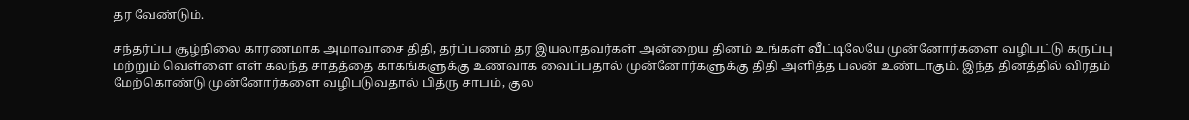தர வேண்டும்.

சந்தர்ப்ப சூழ்நிலை காரணமாக அமாவாசை திதி, தர்ப்பணம் தர இயலாதவர்கள் அன்றைய தினம் உங்கள் வீட்டிலேயே முன்னோர்களை வழிபட்டு கருப்பு மற்றும் வெள்ளை எள் கலந்த சாதத்தை காகங்களுக்கு உணவாக வைப்பதால் முன்னோர்களுக்கு திதி அளித்த பலன் உண்டாகும். இந்த தினத்தில் விரதம் மேற்கொண்டு முன்னோர்களை வழிபடுவதால் பித்ரு சாபம், குல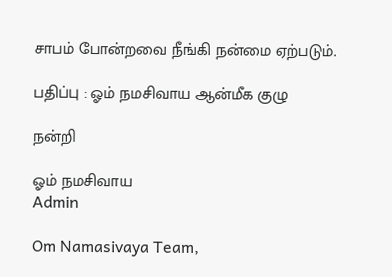சாபம் போன்றவை நீங்கி நன்மை ஏற்படும்.

பதிப்பு : ஓம் நமசிவாய ஆன்மீக குழு

நன்றி

ஓம் நமசிவாய
Admin

Om Namasivaya Team,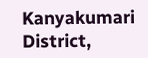Kanyakumari District,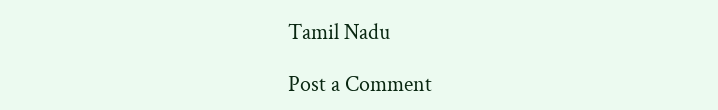Tamil Nadu

Post a Comment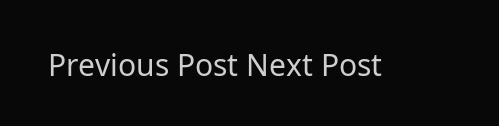Previous Post Next Post